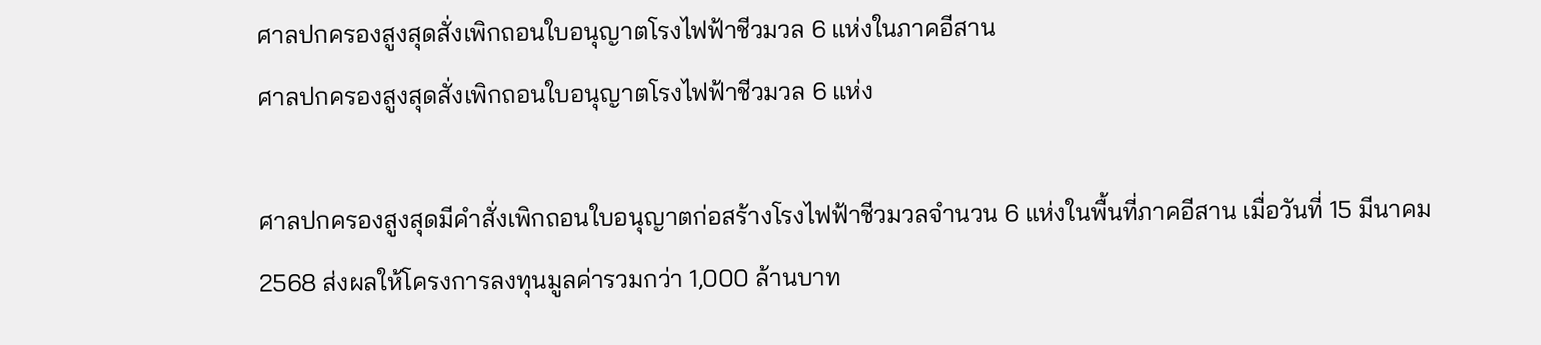ศาลปกครองสูงสุดสั่งเพิกถอนใบอนุญาตโรงไฟฟ้าชีวมวล 6 แห่งในภาคอีสาน
ศาลปกครองสูงสุดสั่งเพิกถอนใบอนุญาตโรงไฟฟ้าชีวมวล 6 แห่ง

ศาลปกครองสูงสุดมีคำสั่งเพิกถอนใบอนุญาตก่อสร้างโรงไฟฟ้าชีวมวลจำนวน 6 แห่งในพื้นที่ภาคอีสาน เมื่อวันที่ 15 มีนาคม 2568 ส่งผลให้โครงการลงทุนมูลค่ารวมกว่า 1,000 ล้านบาท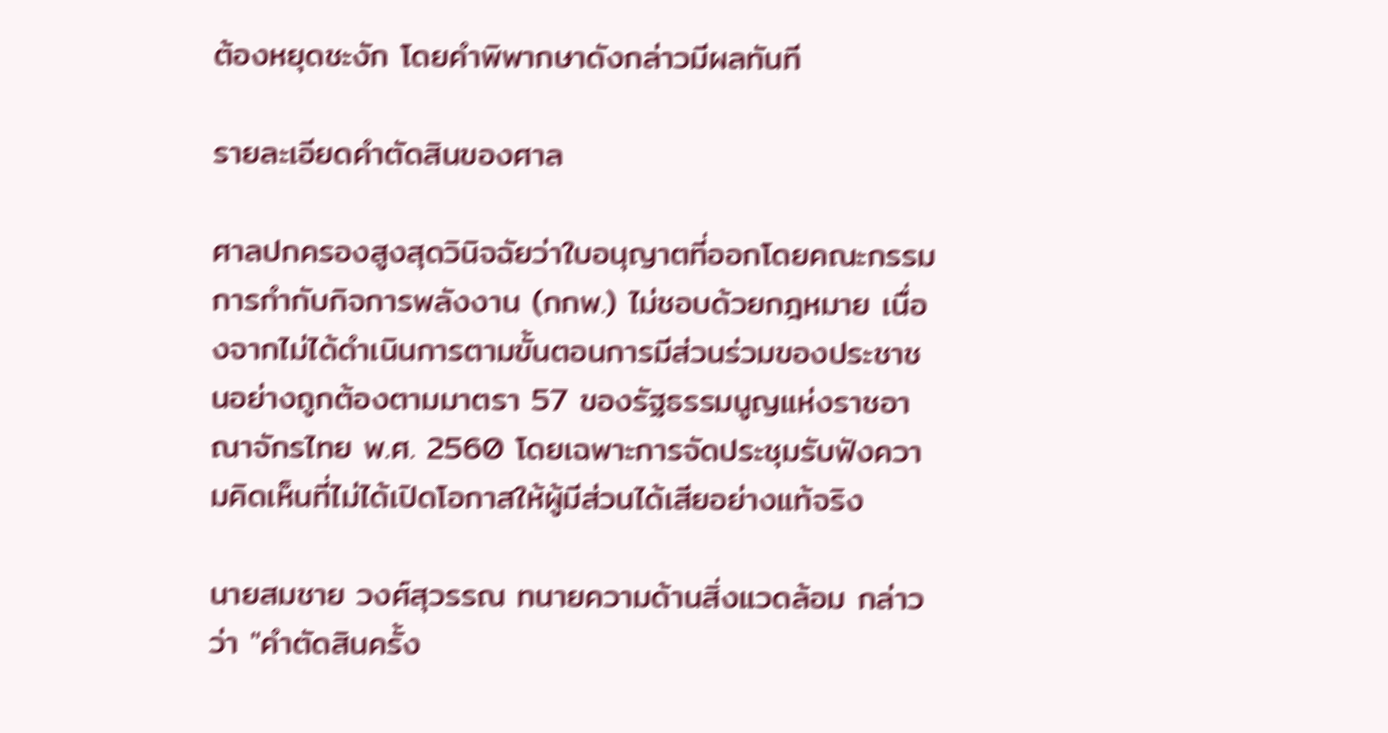ต้องหยุดชะงัก โดยคำพิพากษาดังกล่าวมีผลทันที

รายละเอียดคำตัดสินของศาล

ศาลปกครองสูงสุดวินิจฉัยว่าใบอนุญาตที่ออกโดยคณะกรรมการกำกับกิจการพลังงาน (กกพ.) ไม่ชอบด้วยกฎหมาย เนื่องจากไม่ได้ดำเนินการตามขั้นตอนการมีส่วนร่วมของประชาชนอย่างถูกต้องตามมาตรา 57 ของรัฐธรรมนูญแห่งราชอาณาจักรไทย พ.ศ. 2560 โดยเฉพาะการจัดประชุมรับฟังความคิดเห็นที่ไม่ได้เปิดโอกาสให้ผู้มีส่วนได้เสียอย่างแท้จริง

นายสมชาย วงศ์สุวรรณ ทนายความด้านสิ่งแวดล้อม กล่าวว่า "คำตัดสินครั้ง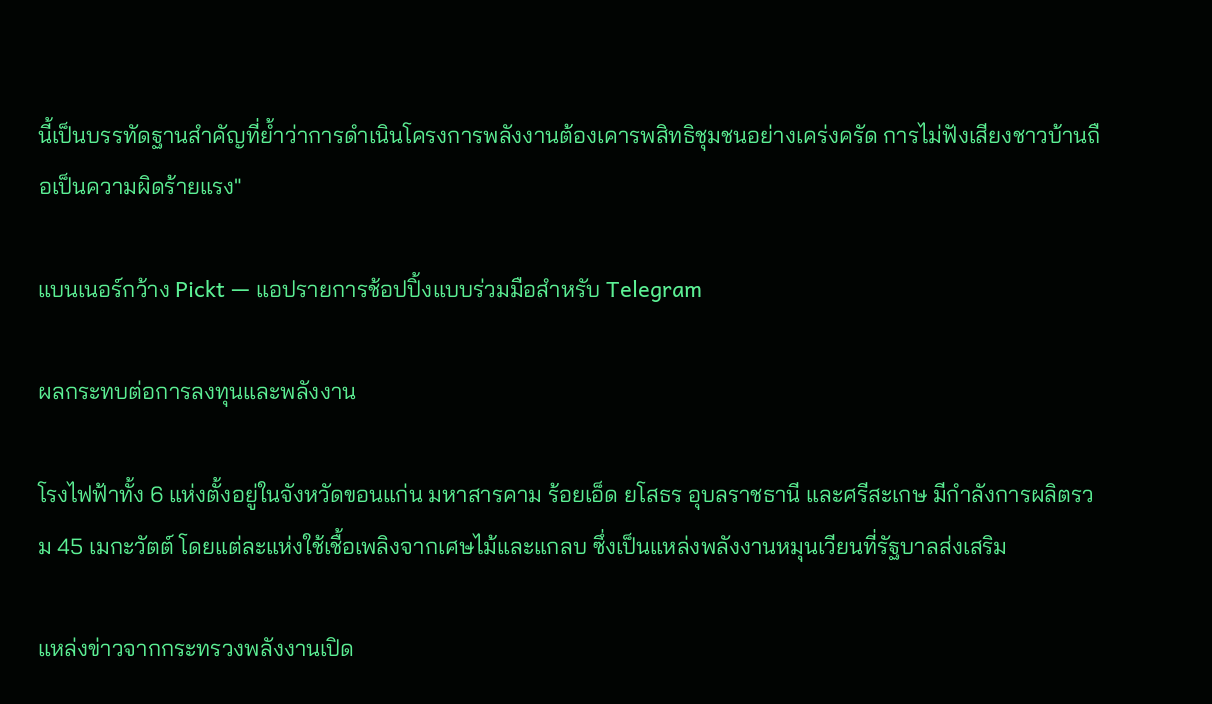นี้เป็นบรรทัดฐานสำคัญที่ย้ำว่าการดำเนินโครงการพลังงานต้องเคารพสิทธิชุมชนอย่างเคร่งครัด การไม่ฟังเสียงชาวบ้านถือเป็นความผิดร้ายแรง"

แบนเนอร์กว้าง Pickt — แอปรายการช้อปปิ้งแบบร่วมมือสำหรับ Telegram

ผลกระทบต่อการลงทุนและพลังงาน

โรงไฟฟ้าทั้ง 6 แห่งตั้งอยู่ในจังหวัดขอนแก่น มหาสารคาม ร้อยเอ็ด ยโสธร อุบลราชธานี และศรีสะเกษ มีกำลังการผลิตรวม 45 เมกะวัตต์ โดยแต่ละแห่งใช้เชื้อเพลิงจากเศษไม้และแกลบ ซึ่งเป็นแหล่งพลังงานหมุนเวียนที่รัฐบาลส่งเสริม

แหล่งข่าวจากกระทรวงพลังงานเปิด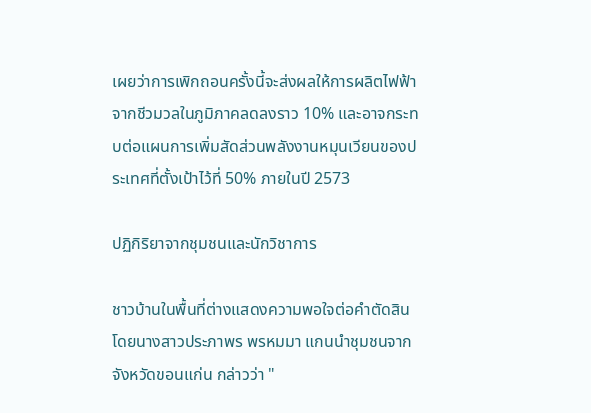เผยว่าการเพิกถอนครั้งนี้จะส่งผลให้การผลิตไฟฟ้าจากชีวมวลในภูมิภาคลดลงราว 10% และอาจกระทบต่อแผนการเพิ่มสัดส่วนพลังงานหมุนเวียนของประเทศที่ตั้งเป้าไว้ที่ 50% ภายในปี 2573

ปฏิกิริยาจากชุมชนและนักวิชาการ

ชาวบ้านในพื้นที่ต่างแสดงความพอใจต่อคำตัดสิน โดยนางสาวประภาพร พรหมมา แกนนำชุมชนจากจังหวัดขอนแก่น กล่าวว่า "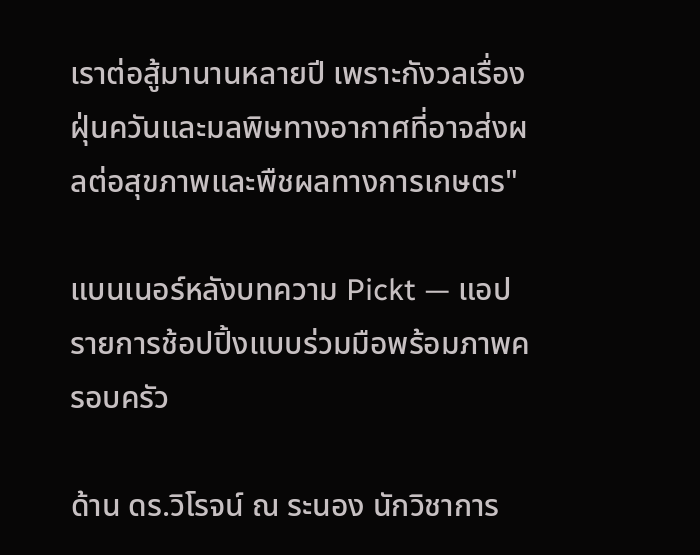เราต่อสู้มานานหลายปี เพราะกังวลเรื่องฝุ่นควันและมลพิษทางอากาศที่อาจส่งผลต่อสุขภาพและพืชผลทางการเกษตร"

แบนเนอร์หลังบทความ Pickt — แอปรายการช้อปปิ้งแบบร่วมมือพร้อมภาพครอบครัว

ด้าน ดร.วิโรจน์ ณ ระนอง นักวิชาการ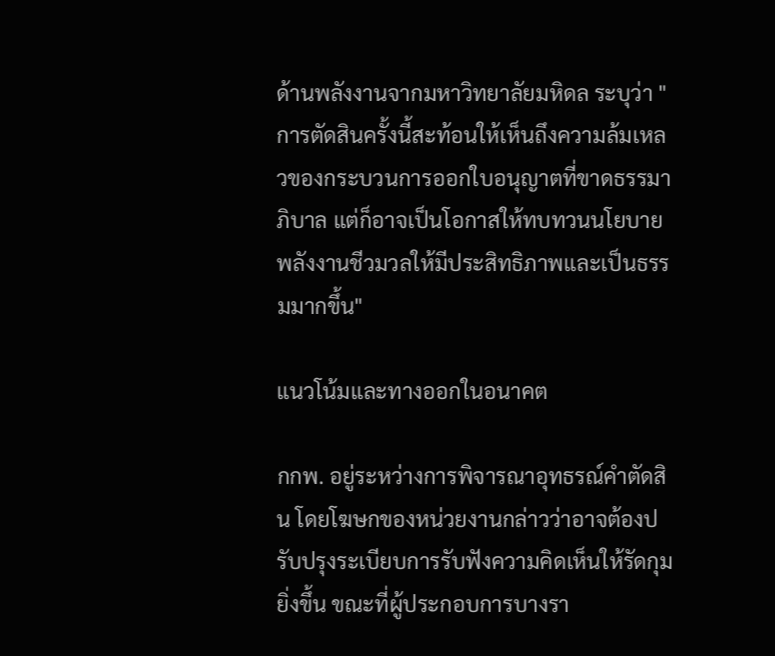ด้านพลังงานจากมหาวิทยาลัยมหิดล ระบุว่า "การตัดสินครั้งนี้สะท้อนให้เห็นถึงความล้มเหลวของกระบวนการออกใบอนุญาตที่ขาดธรรมาภิบาล แต่ก็อาจเป็นโอกาสให้ทบทวนนโยบายพลังงานชีวมวลให้มีประสิทธิภาพและเป็นธรรมมากขึ้น"

แนวโน้มและทางออกในอนาคต

กกพ. อยู่ระหว่างการพิจารณาอุทธรณ์คำตัดสิน โดยโฆษกของหน่วยงานกล่าวว่าอาจต้องปรับปรุงระเบียบการรับฟังความคิดเห็นให้รัดกุมยิ่งขึ้น ขณะที่ผู้ประกอบการบางรา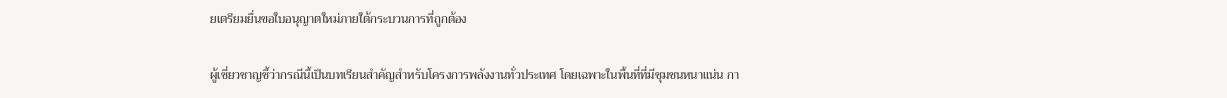ยเตรียมยื่นขอใบอนุญาตใหม่ภายใต้กระบวนการที่ถูกต้อง

ผู้เชี่ยวชาญชี้ว่ากรณีนี้เป็นบทเรียนสำคัญสำหรับโครงการพลังงานทั่วประเทศ โดยเฉพาะในพื้นที่ที่มีชุมชนหนาแน่น กา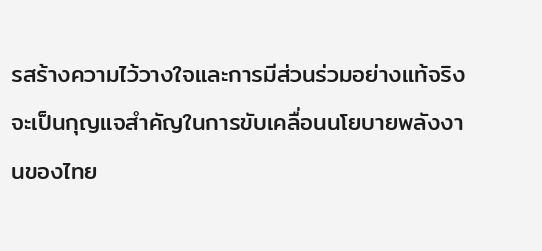รสร้างความไว้วางใจและการมีส่วนร่วมอย่างแท้จริงจะเป็นกุญแจสำคัญในการขับเคลื่อนนโยบายพลังงานของไทย